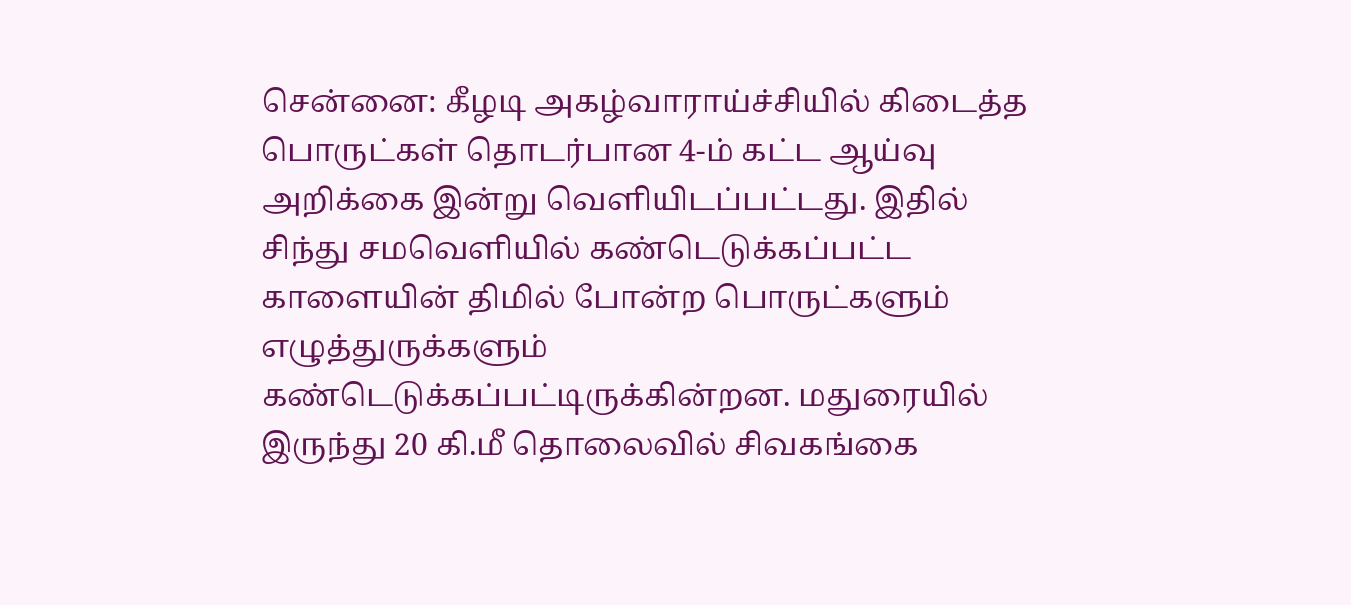சென்னை: கீழடி அகழ்வாராய்ச்சியில் கிடைத்த பொருட்கள் தொடர்பான 4-ம் கட்ட ஆய்வு அறிக்கை இன்று வெளியிடப்பட்டது. இதில் சிந்து சமவெளியில் கண்டெடுக்கப்பட்ட காளையின் திமில் போன்ற பொருட்களும் எழுத்துருக்களும் கண்டெடுக்கப்பட்டிருக்கின்றன. மதுரையில் இருந்து 20 கி.மீ தொலைவில் சிவகங்கை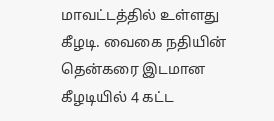மாவட்டத்தில் உள்ளது கீழடி. வைகை நதியின் தென்கரை இடமான கீழடியில் 4 கட்ட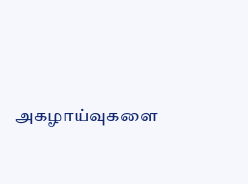அகழாய்வுகளை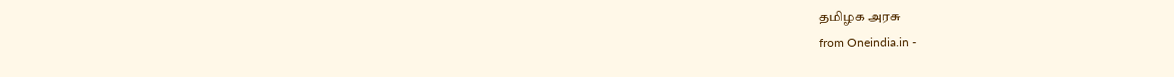தமிழக அரசு
from Oneindia.in -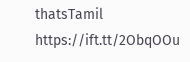thatsTamil https://ift.tt/2ObqOOu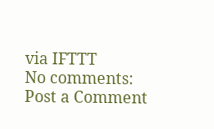via IFTTT
No comments:
Post a Comment